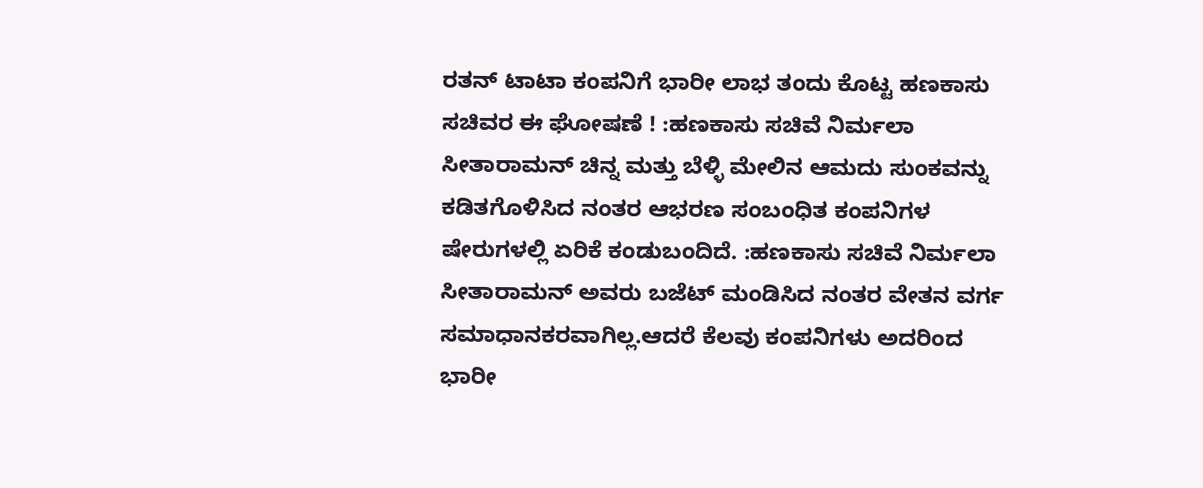ರತನ್ ಟಾಟಾ ಕಂಪನಿಗೆ ಭಾರೀ ಲಾಭ ತಂದು ಕೊಟ್ಟ ಹಣಕಾಸು ಸಚಿವರ ಈ ಘೋಷಣೆ ! :ಹಣಕಾಸು ಸಚಿವೆ ನಿರ್ಮಲಾ ಸೀತಾರಾಮನ್ ಚಿನ್ನ ಮತ್ತು ಬೆಳ್ಳಿ ಮೇಲಿನ ಆಮದು ಸುಂಕವನ್ನು ಕಡಿತಗೊಳಿಸಿದ ನಂತರ ಆಭರಣ ಸಂಬಂಧಿತ ಕಂಪನಿಗಳ ಷೇರುಗಳಲ್ಲಿ ಏರಿಕೆ ಕಂಡುಬಂದಿದೆ. :ಹಣಕಾಸು ಸಚಿವೆ ನಿರ್ಮಲಾ ಸೀತಾರಾಮನ್ ಅವರು ಬಜೆಟ್ ಮಂಡಿಸಿದ ನಂತರ ವೇತನ ವರ್ಗ ಸಮಾಧಾನಕರವಾಗಿಲ್ಲ.ಆದರೆ ಕೆಲವು ಕಂಪನಿಗಳು ಅದರಿಂದ ಭಾರೀ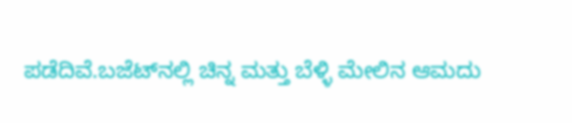ಪಡೆದಿವೆ.ಬಜೆಟ್‌ನಲ್ಲಿ ಚಿನ್ನ ಮತ್ತು ಬೆಳ್ಳಿ ಮೇಲಿನ ಆಮದು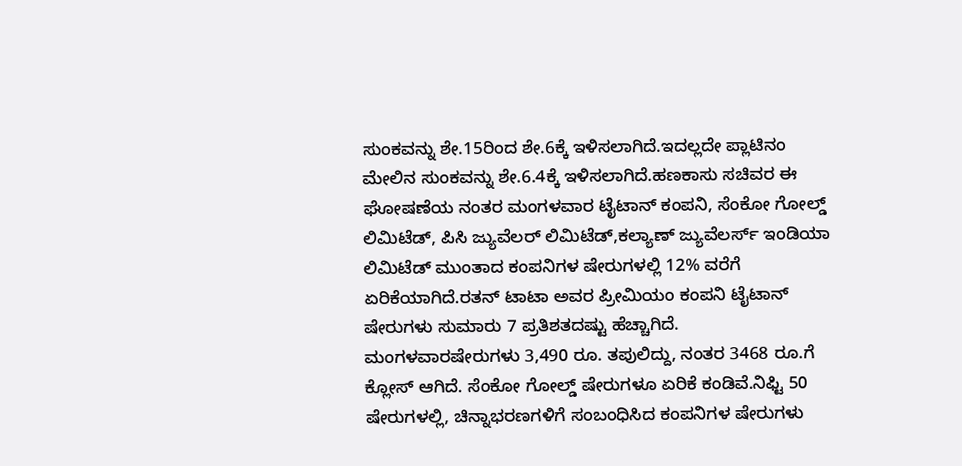ಸುಂಕವನ್ನು ಶೇ.15ರಿಂದ ಶೇ.6ಕ್ಕೆ ಇಳಿಸಲಾಗಿದೆ.ಇದಲ್ಲದೇ ಪ್ಲಾಟಿನಂ ಮೇಲಿನ ಸುಂಕವನ್ನು ಶೇ.6.4ಕ್ಕೆ ಇಳಿಸಲಾಗಿದೆ.ಹಣಕಾಸು ಸಚಿವರ ಈ ಘೋಷಣೆಯ ನಂತರ ಮಂಗಳವಾರ ಟೈಟಾನ್ ಕಂಪನಿ, ಸೆಂಕೋ ಗೋಲ್ಡ್ ಲಿಮಿಟೆಡ್, ಪಿಸಿ ಜ್ಯುವೆಲರ್ ಲಿಮಿಟೆಡ್,ಕಲ್ಯಾಣ್ ಜ್ಯುವೆಲರ್ಸ್ ಇಂಡಿಯಾ ಲಿಮಿಟೆಡ್ ಮುಂತಾದ ಕಂಪನಿಗಳ ಷೇರುಗಳಲ್ಲಿ 12% ವರೆಗೆ ಏರಿಕೆಯಾಗಿದೆ.ರತನ್ ಟಾಟಾ ಅವರ ಪ್ರೀಮಿಯಂ ಕಂಪನಿ ಟೈಟಾನ್ ಷೇರುಗಳು ಸುಮಾರು 7 ಪ್ರತಿಶತದಷ್ಟು ಹೆಚ್ಚಾಗಿದೆ. ಮಂಗಳವಾರಷೇರುಗಳು 3,490 ರೂ. ತಪುಲಿದ್ದು, ನಂತರ 3468 ರೂ.ಗೆ ಕ್ಲೋಸ್ ಆಗಿದೆ. ಸೆಂಕೋ ಗೋಲ್ಡ್ ಷೇರುಗಳೂ ಏರಿಕೆ ಕಂಡಿವೆ.ನಿಫ್ಟಿ 50 ಷೇರುಗಳಲ್ಲಿ, ಚಿನ್ನಾಭರಣಗಳಿಗೆ ಸಂಬಂಧಿಸಿದ ಕಂಪನಿಗಳ ಷೇರುಗಳು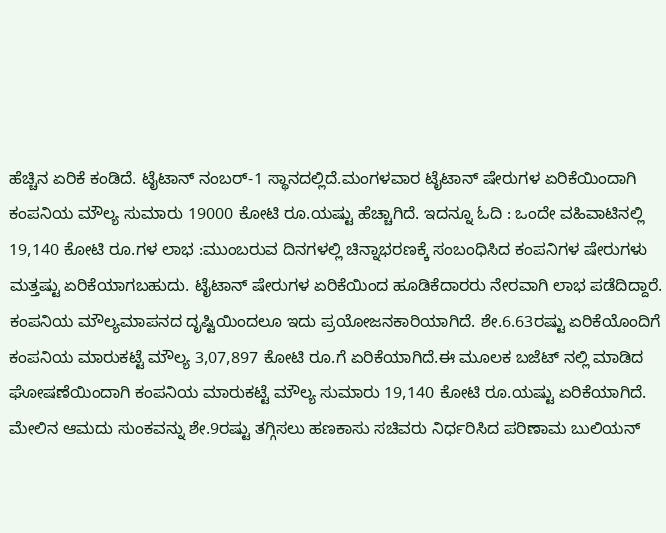ಹೆಚ್ಚಿನ ಏರಿಕೆ ಕಂಡಿದೆ. ಟೈಟಾನ್ ನಂಬರ್-1 ಸ್ಥಾನದಲ್ಲಿದೆ.ಮಂಗಳವಾರ ಟೈಟಾನ್ ಷೇರುಗಳ ಏರಿಕೆಯಿಂದಾಗಿ ಕಂಪನಿಯ ಮೌಲ್ಯ ಸುಮಾರು 19000 ಕೋಟಿ ರೂ.ಯಷ್ಟು ಹೆಚ್ಚಾಗಿದೆ. ಇದನ್ನೂ ಓದಿ : ಒಂದೇ ವಹಿವಾಟಿನಲ್ಲಿ 19,140 ಕೋಟಿ ರೂ.ಗಳ ಲಾಭ :ಮುಂಬರುವ ದಿನಗಳಲ್ಲಿ ಚಿನ್ನಾಭರಣಕ್ಕೆ ಸಂಬಂಧಿಸಿದ ಕಂಪನಿಗಳ ಷೇರುಗಳು ಮತ್ತಷ್ಟು ಏರಿಕೆಯಾಗಬಹುದು. ಟೈಟಾನ್ ಷೇರುಗಳ ಏರಿಕೆಯಿಂದ ಹೂಡಿಕೆದಾರರು ನೇರವಾಗಿ ಲಾಭ ಪಡೆದಿದ್ದಾರೆ. ಕಂಪನಿಯ ಮೌಲ್ಯಮಾಪನದ ದೃಷ್ಟಿಯಿಂದಲೂ ಇದು ಪ್ರಯೋಜನಕಾರಿಯಾಗಿದೆ. ಶೇ.6.63ರಷ್ಟು ಏರಿಕೆಯೊಂದಿಗೆ ಕಂಪನಿಯ ಮಾರುಕಟ್ಟೆ ಮೌಲ್ಯ 3,07,897 ಕೋಟಿ ರೂ.ಗೆ ಏರಿಕೆಯಾಗಿದೆ.ಈ ಮೂಲಕ ಬಜೆಟ್ ನಲ್ಲಿ ಮಾಡಿದ ಘೋಷಣೆಯಿಂದಾಗಿ ಕಂಪನಿಯ ಮಾರುಕಟ್ಟೆ ಮೌಲ್ಯ ಸುಮಾರು 19,140 ಕೋಟಿ ರೂ.ಯಷ್ಟು ಏರಿಕೆಯಾಗಿದೆ. ಮೇಲಿನ ಆಮದು ಸುಂಕವನ್ನು ಶೇ.9ರಷ್ಟು ತಗ್ಗಿಸಲು ಹಣಕಾಸು ಸಚಿವರು ನಿರ್ಧರಿಸಿದ ಪರಿಣಾಮ ಬುಲಿಯನ್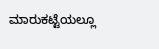ಮಾರುಕಟ್ಟೆಯಲ್ಲೂ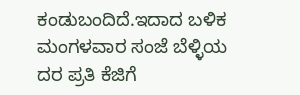ಕಂಡುಬಂದಿದೆ.ಇದಾದ ಬಳಿಕ ಮಂಗಳವಾರ ಸಂಜೆ ಬೆಳ್ಳಿಯ ದರ ಪ್ರತಿ ಕೆಜಿಗೆ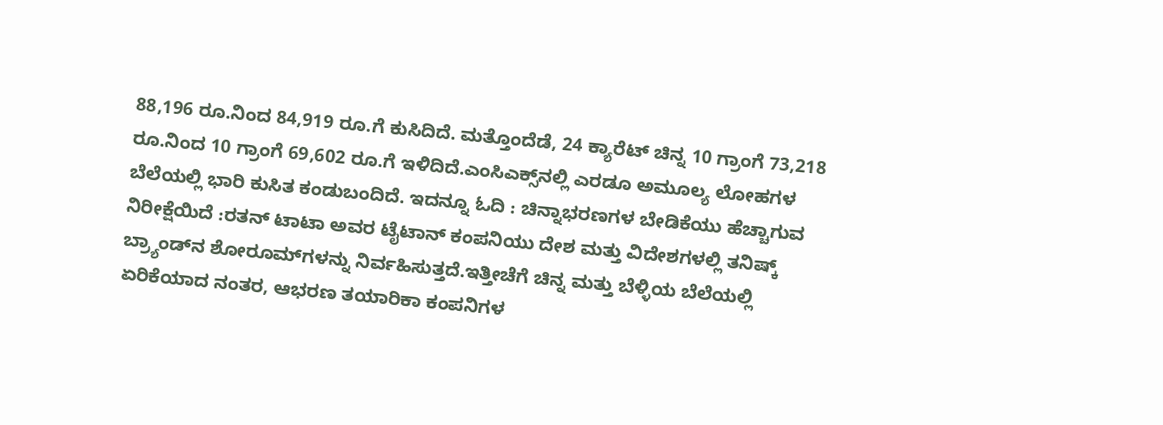88,196 ರೂ.ನಿಂದ 84,919 ರೂ.ಗೆ ಕುಸಿದಿದೆ. ಮತ್ತೊಂದೆಡೆ, 24 ಕ್ಯಾರೆಟ್ ಚಿನ್ನ 10 ಗ್ರಾಂಗೆ 73,218 ರೂ.ನಿಂದ 10 ಗ್ರಾಂಗೆ 69,602 ರೂ.ಗೆ ಇಳಿದಿದೆ.ಎಂಸಿಎಕ್ಸ್‌ನಲ್ಲಿ ಎರಡೂ ಅಮೂಲ್ಯ ಲೋಹಗಳ ಬೆಲೆಯಲ್ಲಿ ಭಾರಿ ಕುಸಿತ ಕಂಡುಬಂದಿದೆ. ಇದನ್ನೂ ಓದಿ : ಚಿನ್ನಾಭರಣಗಳ ಬೇಡಿಕೆಯು ಹೆಚ್ಚಾಗುವ ನಿರೀಕ್ಷೆಯಿದೆ :ರತನ್ ಟಾಟಾ ಅವರ ಟೈಟಾನ್ ಕಂಪನಿಯು ದೇಶ ಮತ್ತು ವಿದೇಶಗಳಲ್ಲಿ ತನಿಷ್ಕ್ ಬ್ರ್ಯಾಂಡ್‌ನ ಶೋರೂಮ್‌ಗಳನ್ನು ನಿರ್ವಹಿಸುತ್ತದೆ.ಇತ್ತೀಚೆಗೆ ಚಿನ್ನ ಮತ್ತು ಬೆಳ್ಳಿಯ ಬೆಲೆಯಲ್ಲಿ ಏರಿಕೆಯಾದ ನಂತರ, ಆಭರಣ ತಯಾರಿಕಾ ಕಂಪನಿಗಳ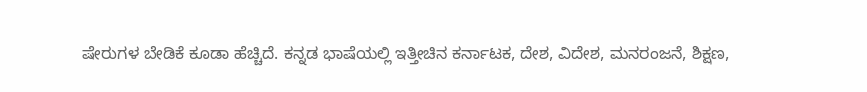ಷೇರುಗಳ ಬೇಡಿಕೆ ಕೂಡಾ ಹೆಚ್ಚಿದೆ. ಕನ್ನಡ ಭಾಷೆಯಲ್ಲಿ ಇತ್ತೀಚಿನ ಕರ್ನಾಟಕ, ದೇಶ, ವಿದೇಶ, ಮನರಂಜನೆ, ಶಿಕ್ಷಣ,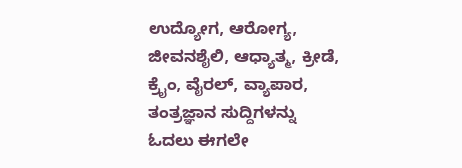ಉದ್ಯೋಗ, ಆರೋಗ್ಯ, ಜೀವನಶೈಲಿ, ಆಧ್ಯಾತ್ಮ, ಕ್ರೀಡೆ, ಕ್ರೈಂ, ವೈರಲ್, ವ್ಯಾಪಾರ, ತಂತ್ರಜ್ಞಾನ ಸುದ್ದಿಗಳನ್ನು ಓದಲು ಈಗಲೇ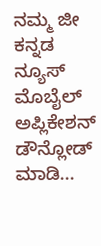ನಮ್ಮ ಜೀ ಕನ್ನಡ ನ್ಯೂಸ್ ಮೊಬೈಲ್ ಅಪ್ಲಿಕೇಶನ್ ಡೌನ್ಲೋಡ್ ಮಾಡಿ...